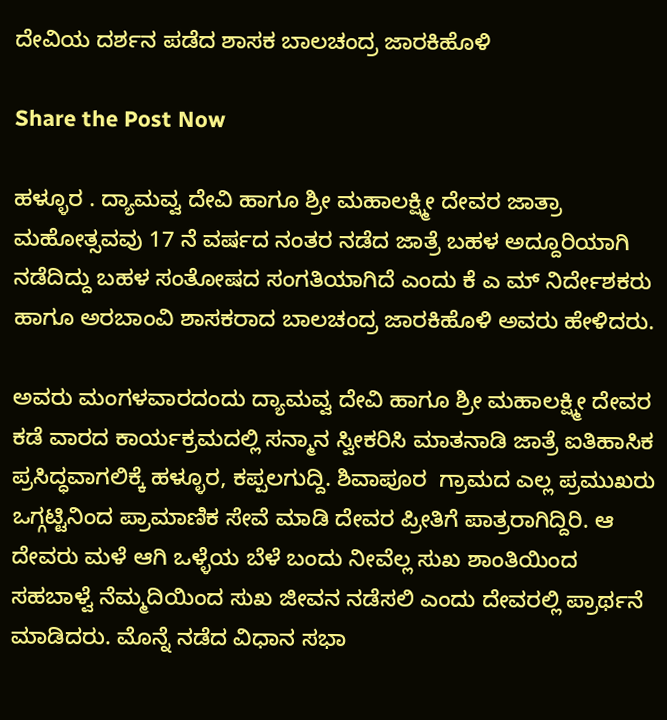ದೇವಿಯ ದರ್ಶನ ಪಡೆದ ಶಾಸಕ ಬಾಲಚಂದ್ರ ಜಾರಕಿಹೊಳಿ

Share the Post Now

ಹಳ್ಳೂರ . ದ್ಯಾಮವ್ವ ದೇವಿ ಹಾಗೂ ಶ್ರೀ ಮಹಾಲಕ್ಷ್ಮೀ ದೇವರ ಜಾತ್ರಾ ಮಹೋತ್ಸವವು 17 ನೆ ವರ್ಷದ ನಂತರ ನಡೆದ ಜಾತ್ರೆ ಬಹಳ ಅದ್ದೂರಿಯಾಗಿ ನಡೆದಿದ್ದು ಬಹಳ ಸಂತೋಷದ ಸಂಗತಿಯಾಗಿದೆ ಎಂದು ಕೆ ಎ ಮ್ ನಿರ್ದೇಶಕರು ಹಾಗೂ ಅರಬಾಂವಿ ಶಾಸಕರಾದ ಬಾಲಚಂದ್ರ ಜಾರಕಿಹೊಳಿ ಅವರು ಹೇಳಿದರು.

ಅವರು ಮಂಗಳವಾರದಂದು ದ್ಯಾಮವ್ವ ದೇವಿ ಹಾಗೂ ಶ್ರೀ ಮಹಾಲಕ್ಷ್ಮೀ ದೇವರ ಕಡೆ ವಾರದ ಕಾರ್ಯಕ್ರಮದಲ್ಲಿ ಸನ್ಮಾನ ಸ್ವೀಕರಿಸಿ ಮಾತನಾಡಿ ಜಾತ್ರೆ ಐತಿಹಾಸಿಕ ಪ್ರಸಿದ್ಧವಾಗಲಿಕ್ಕೆ ಹಳ್ಳೂರ, ಕಪ್ಪಲಗುದ್ದಿ. ಶಿವಾಪೂರ  ಗ್ರಾಮದ ಎಲ್ಲ ಪ್ರಮುಖರು ಒಗ್ಗಟ್ಟಿನಿಂದ ಪ್ರಾಮಾಣಿಕ ಸೇವೆ ಮಾಡಿ ದೇವರ ಪ್ರೀತಿಗೆ ಪಾತ್ರರಾಗಿದ್ದಿರಿ. ಆ ದೇವರು ಮಳೆ ಆಗಿ ಒಳ್ಳೆಯ ಬೆಳೆ ಬಂದು ನೀವೆಲ್ಲ ಸುಖ ಶಾಂತಿಯಿಂದ ಸಹಬಾಳ್ವೆ ನೆಮ್ಮದಿಯಿಂದ ಸುಖ ಜೀವನ ನಡೆಸಲಿ ಎಂದು ದೇವರಲ್ಲಿ ಪ್ರಾರ್ಥನೆ ಮಾಡಿದರು. ಮೊನ್ನೆ ನಡೆದ ವಿಧಾನ ಸಭಾ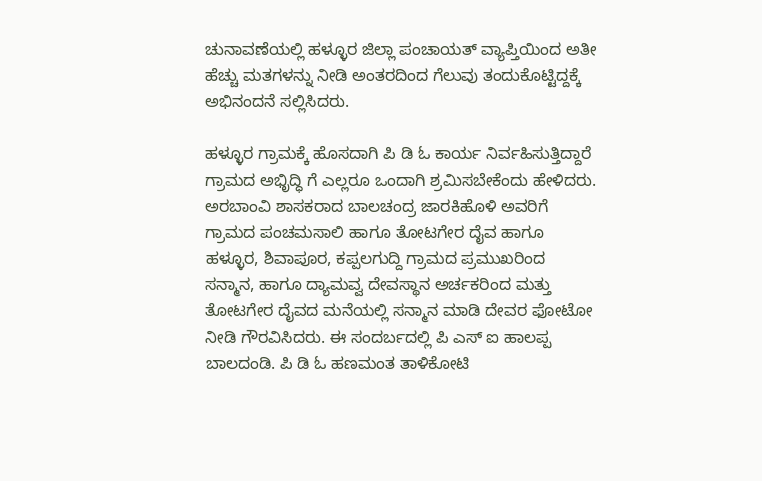ಚುನಾವಣೆಯಲ್ಲಿ ಹಳ್ಳೂರ ಜಿಲ್ಲಾ ಪಂಚಾಯತ್ ವ್ಯಾಪ್ತಿಯಿಂದ ಅತೀ ಹೆಚ್ಚು ಮತಗಳನ್ನು ನೀಡಿ ಅಂತರದಿಂದ ಗೆಲುವು ತಂದುಕೊಟ್ಟಿದ್ದಕ್ಕೆ ಅಭಿನಂದನೆ ಸಲ್ಲಿಸಿದರು.

ಹಳ್ಳೂರ ಗ್ರಾಮಕ್ಕೆ ಹೊಸದಾಗಿ ಪಿ ಡಿ ಓ ಕಾರ್ಯ ನಿರ್ವಹಿಸುತ್ತಿದ್ದಾರೆ ಗ್ರಾಮದ ಅಭಿೃದ್ಧಿ ಗೆ ಎಲ್ಲರೂ ಒಂದಾಗಿ ಶ್ರಮಿಸಬೇಕೆಂದು ಹೇಳಿದರು. ಅರಬಾಂವಿ ಶಾಸಕರಾದ ಬಾಲಚಂದ್ರ ಜಾರಕಿಹೊಳಿ ಅವರಿಗೆ ಗ್ರಾಮದ ಪಂಚಮಸಾಲಿ ಹಾಗೂ ತೋಟಗೇರ ದೈವ ಹಾಗೂ ಹಳ್ಳೂರ, ಶಿವಾಪೂರ, ಕಪ್ಪಲಗುದ್ದಿ ಗ್ರಾಮದ ಪ್ರಮುಖರಿಂದ ಸನ್ಮಾನ, ಹಾಗೂ ದ್ಯಾಮವ್ವ ದೇವಸ್ಥಾನ ಅರ್ಚಕರಿಂದ ಮತ್ತು ತೋಟಗೇರ ದೈವದ ಮನೆಯಲ್ಲಿ ಸನ್ಮಾನ ಮಾಡಿ ದೇವರ ಫೋಟೋ ನೀಡಿ ಗೌರವಿಸಿದರು. ಈ ಸಂದರ್ಬದಲ್ಲಿ ಪಿ ಎಸ್ ಐ ಹಾಲಪ್ಪ ಬಾಲದಂಡಿ. ಪಿ ಡಿ ಓ ಹಣಮಂತ ತಾಳಿಕೋಟಿ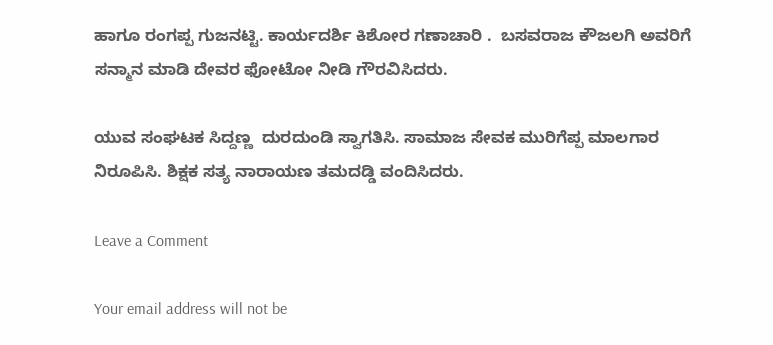ಹಾಗೂ ರಂಗಪ್ಪ ಗುಜನಟ್ಟಿ. ಕಾರ್ಯದರ್ಶಿ ಕಿಶೋರ ಗಣಾಚಾರಿ .  ಬಸವರಾಜ ಕೌಜಲಗಿ ಅವರಿಗೆ ಸನ್ಮಾನ ಮಾಡಿ ದೇವರ ಫೋಟೋ ನೀಡಿ ಗೌರವಿಸಿದರು.

ಯುವ ಸಂಘಟಕ ಸಿದ್ದಣ್ಣ  ದುರದುಂಡಿ ಸ್ವಾಗತಿಸಿ. ಸಾಮಾಜ ಸೇವಕ ಮುರಿಗೆಪ್ಪ ಮಾಲಗಾರ ನಿರೂಪಿಸಿ. ಶಿಕ್ಷಕ ಸತ್ಯ ನಾರಾಯಣ ತಮದಡ್ಡಿ ವಂದಿಸಿದರು.

Leave a Comment

Your email address will not be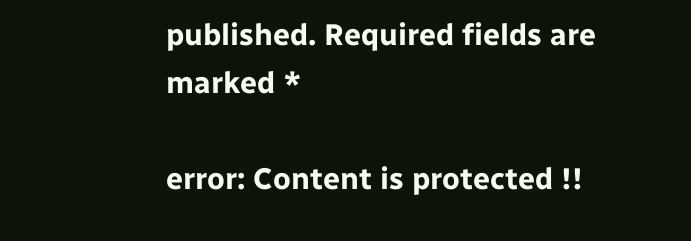published. Required fields are marked *

error: Content is protected !!